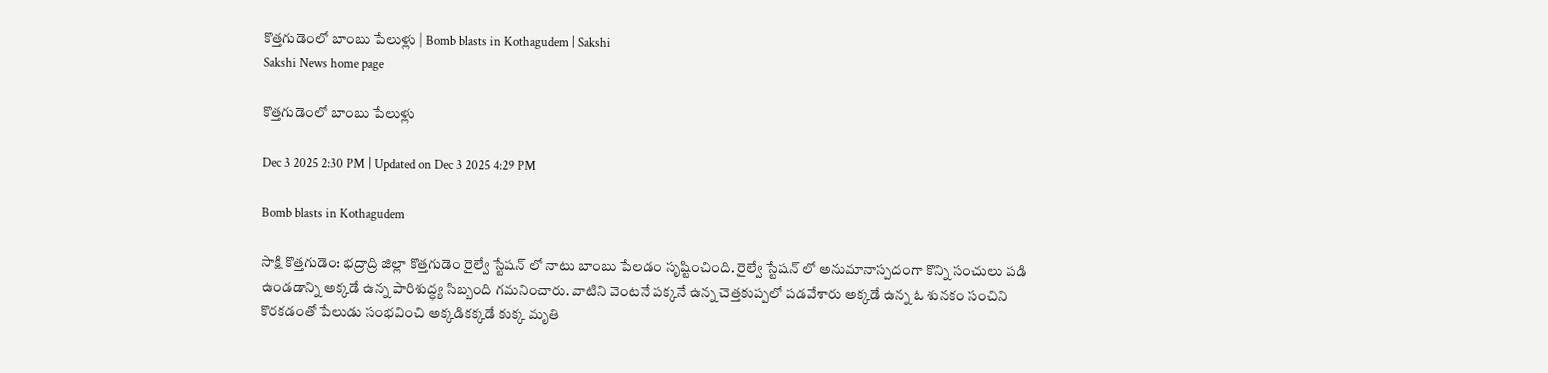కొత్తగుడెంలో బాంబు పేలుళ్లు | Bomb blasts in Kothagudem | Sakshi
Sakshi News home page

కొత్తగుడెంలో బాంబు పేలుళ్లు

Dec 3 2025 2:30 PM | Updated on Dec 3 2025 4:29 PM

Bomb blasts in Kothagudem

సాక్షి కొత్తగుడెం: భద్రాద్రి జిల్లా కొత్తగుడెం రైల్వే స్టేషన్ లో నాటు బాంబు పేలడం సృష్టించింది. రైల్వే స్టేషన్ లో అనుమానాస్పదంగా కొన్ని సంచులు పడి ఉండడాన్ని అక్కడే ఉన్న పారిశుద్ధ్య సిబ్బంది గమనించారు. వాటిని వెంటనే పక్కనే ఉన్న చెత్తకుప్పలో పడవేశారు అక్కడే ఉన్న ఓ శునకం సంచిని కొరకడంతో పేలుడు సంభవించి అక్కడికక్కడే కుక్క మృతి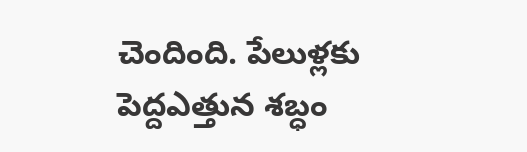చెందింది. పేలుళ్లకు పెద్దఎత్తున శబ్ధం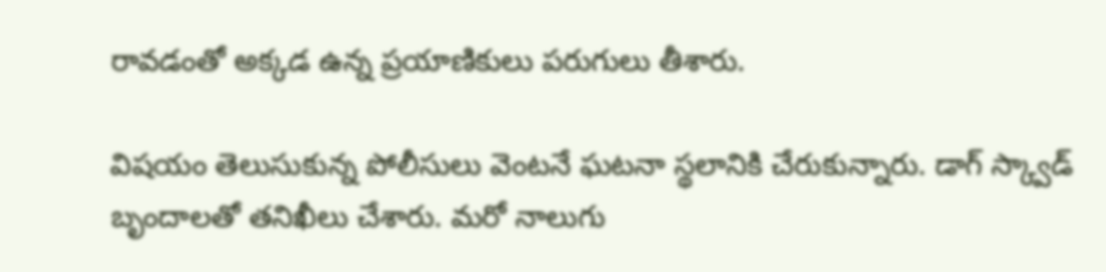రావడంతో అక్కడ ఉన్న ప్రయాణికులు పరుగులు తీశారు.

విషయం తెలుసుకున్న పోలీసులు వెంటనే ఘటనా స్థలానికి చేరుకున్నారు. డాగ్ స్క్వాడ్ బృందాలతో తనిఖీలు చేశారు. మరో నాలుగు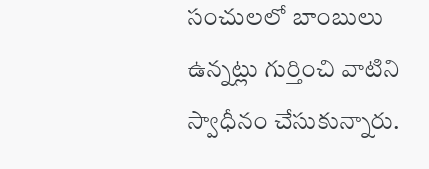సంచులలో బాంబులు ఉన్నట్లు గుర్తించి వాటిని స్వాధీనం చేసుకున్నారు.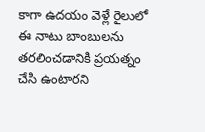కాగా ఉదయం వెళ్లే రైలులో ఈ నాటు బాంబులను తరలించడానికి ప్రయత్నం చేసి ఉంటారని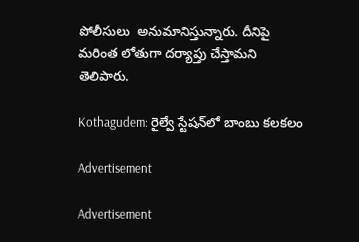పోలీసులు  అనుమానిస్తున్నారు. దీనిపై మరింత లోతుగా దర్యాప్తు చేస్తామని తెలిపారు.

Kothagudem: రైల్వే స్టేషన్‌లో బాంబు కలకలం

Advertisement

Advertisement